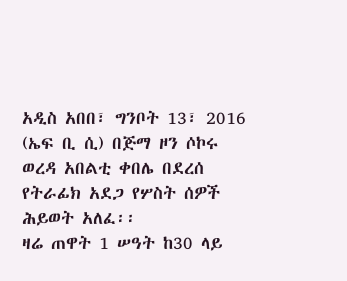አዲስ አበበ፣ ግንቦት 13፣ 2016 (ኤፍ ቢ ሲ) በጅማ ዞን ሶኮሩ ወረዳ አበልቲ ቀበሌ በደረሰ የትራፊክ አደጋ የሦስት ሰዎች ሕይወት አለፈ፡፡
ዛሬ ጠዋት 1 ሠዓት ከ30 ላይ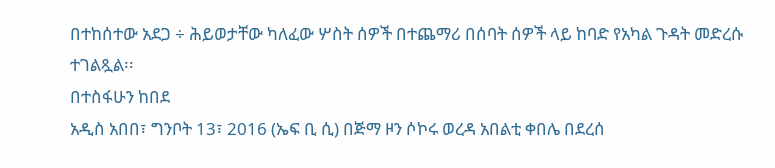በተከሰተው አደጋ ÷ ሕይወታቸው ካለፈው ሦስት ሰዎች በተጨማሪ በሰባት ሰዎች ላይ ከባድ የአካል ጉዳት መድረሱ ተገልጿል፡፡
በተስፋሁን ከበደ
አዲስ አበበ፣ ግንቦት 13፣ 2016 (ኤፍ ቢ ሲ) በጅማ ዞን ሶኮሩ ወረዳ አበልቲ ቀበሌ በደረሰ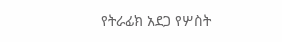የትራፊክ አደጋ የሦስት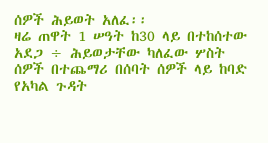ሰዎች ሕይወት አለፈ፡፡
ዛሬ ጠዋት 1 ሠዓት ከ30 ላይ በተከሰተው አደጋ ÷ ሕይወታቸው ካለፈው ሦስት ሰዎች በተጨማሪ በሰባት ሰዎች ላይ ከባድ የአካል ጉዳት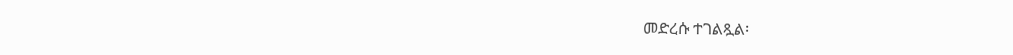መድረሱ ተገልጿል፡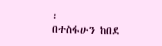፡
በተስፋሁን ከበደ